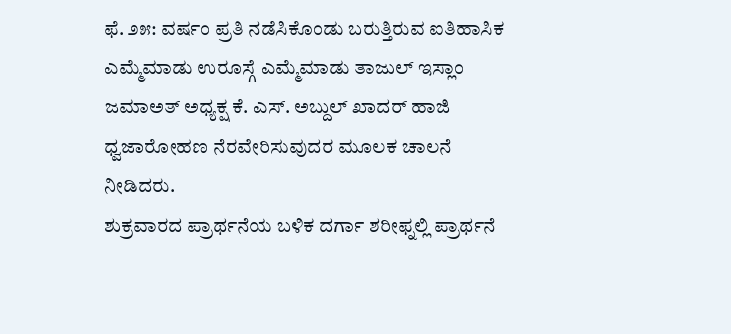ಫೆ. ೨೫: ವರ್ಷಂ ಪ್ರತಿ ನಡೆಸಿಕೊಂಡು ಬರುತ್ತಿರುವ ಐತಿಹಾಸಿಕ ಎಮ್ಮೆಮಾಡು ಉರೂಸ್ಗೆ ಎಮ್ಮೆಮಾಡು ತಾಜುಲ್ ಇಸ್ಲಾಂ ಜಮಾಅತ್ ಅಧ್ಯಕ್ಷ ಕೆ. ಎಸ್. ಅಬ್ದುಲ್ ಖಾದರ್ ಹಾಜಿ ಧ್ವಜಾರೋಹಣ ನೆರವೇರಿಸುವುದರ ಮೂಲಕ ಚಾಲನೆ ನೀಡಿದರು.
ಶುಕ್ರವಾರದ ಪ್ರಾರ್ಥನೆಯ ಬಳಿಕ ದರ್ಗಾ ಶರೀಫ್ನಲ್ಲಿ ಪ್ರಾರ್ಥನೆ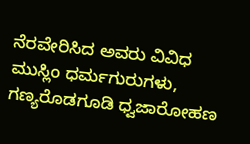ನೆರವೇರಿಸಿದ ಅವರು ವಿವಿಧ ಮುಸ್ಲಿಂ ಧರ್ಮಗುರುಗಳು, ಗಣ್ಯರೊಡಗೂಡಿ ಧ್ವಜಾರೋಹಣ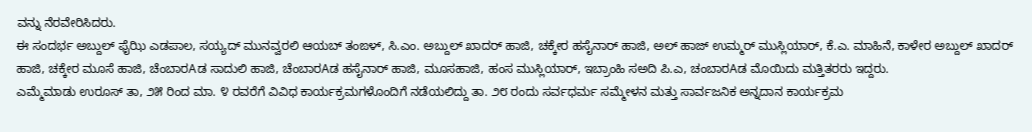ವನ್ನು ನೆರವೇರಿಸಿದರು.
ಈ ಸಂದರ್ಭ ಅಬ್ದುಲ್ ಫೈಝಿ ಎಡಪಾಲ, ಸಯ್ಯದ್ ಮುನವ್ವರಲಿ ಆಯಬ್ ತಂಙಳ್, ಸಿ.ಎಂ. ಅಬ್ದುಲ್ ಖಾದರ್ ಹಾಜಿ, ಚಕ್ಕೇರ ಹಸೈನಾರ್ ಹಾಜಿ, ಅಲ್ ಹಾಜ್ ಉಮ್ಮರ್ ಮುಸ್ಲಿಯಾರ್, ಕೆ.ಎ. ಮಾಹಿನೆ, ಕಾಳೇರ ಅಬ್ದುಲ್ ಖಾದರ್ ಹಾಜಿ, ಚಕ್ಕೇರ ಮೂಸೆ ಹಾಜಿ, ಚೆಂಬಾರAಡ ಸಾದುಲಿ ಹಾಜಿ, ಚೆಂಬಾರAಡ ಹಸೈನಾರ್ ಹಾಜಿ, ಮೂಸಹಾಜಿ, ಹಂಸ ಮುಸ್ಲಿಯಾರ್, ಇಬ್ರಾಂಹಿ ಸಅದಿ ಪಿ.ಎ, ಚಂಬಾರAಡ ಮೊಯಿದು ಮತ್ತಿತರರು ಇದ್ದರು.
ಎಮ್ಮೆಮಾಡು ಉರೂಸ್ ತಾ, ೨೫ ರಿಂದ ಮಾ. ೪ ರವರೆಗೆ ವಿವಿಧ ಕಾರ್ಯಕ್ರಮಗಳೊಂದಿಗೆ ನಡೆಯಲಿದ್ದು ತಾ. ೨೮ ರಂದು ಸರ್ವಧರ್ಮ ಸಮ್ಮೇಳನ ಮತ್ತು ಸಾರ್ವಜನಿಕ ಅನ್ನದಾನ ಕಾರ್ಯಕ್ರಮ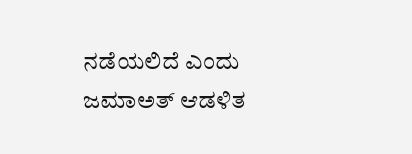ನಡೆಯಲಿದೆ ಎಂದು ಜಮಾಅತ್ ಆಡಳಿತ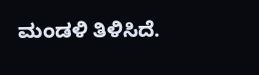ಮಂಡಳಿ ತಿಳಿಸಿದೆ.